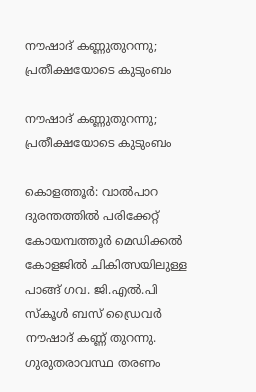നൗഷാദ് കണ്ണുതുറന്നു; പ്രതീക്ഷയോടെ കുടുംബം

നൗഷാദ് കണ്ണുതുറന്നു; പ്രതീക്ഷയോടെ കുടുംബം

കൊളത്തൂർ: വാൽപാറ ദുരന്തത്തിൽ പരിക്കേറ്റ് കോയമ്പത്തൂർ മെഡിക്കൽ കോളജിൽ ചികിത്സയിലുള്ള പാങ്ങ് ഗവ. ജി.എൽ.പി സ്കൂൾ ബസ് ഡ്രൈവർ നൗഷാദ് കണ്ണ് തുറന്നു. ഗുരുതരാവസ്ഥ തരണം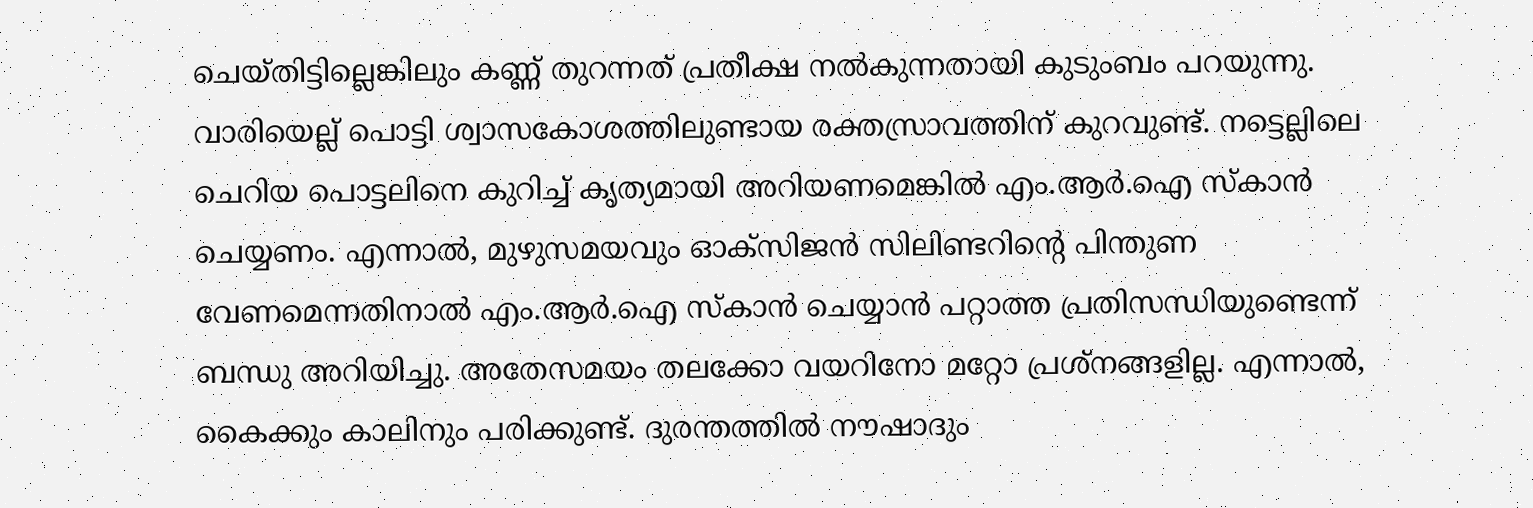ചെയ്തിട്ടില്ലെങ്കിലും കണ്ണ് തുറന്നത് പ്രതീക്ഷ നൽകുന്നതായി കുടുംബം പറയുന്നു. വാരിയെല്ല് പൊട്ടി ശ്വാസകോശത്തിലുണ്ടായ രക്തസ്രാവത്തിന് കുറവുണ്ട്. നട്ടെല്ലിലെ ചെറിയ പൊട്ടലിനെ കുറിച്ച് കൃത്യമായി അറിയണമെങ്കിൽ എം.ആർ.ഐ സ്കാൻ ചെയ്യണം. എന്നാൽ, മുഴുസമയവും ഓക്സിജൻ സിലിണ്ടറിന്റെ പിന്തുണ വേണമെന്നതിനാൽ എം.ആർ.ഐ സ്കാൻ ചെയ്യാൻ പറ്റാത്ത പ്രതിസന്ധിയുണ്ടെന്ന് ബന്ധു അറിയിച്ചു. അതേസമയം തലക്കോ വയറിനോ മറ്റോ പ്രശ്നങ്ങളില്ല. എന്നാൽ, കൈക്കും കാലിനും പരിക്കുണ്ട്. ദുരന്തത്തിൽ നൗഷാദും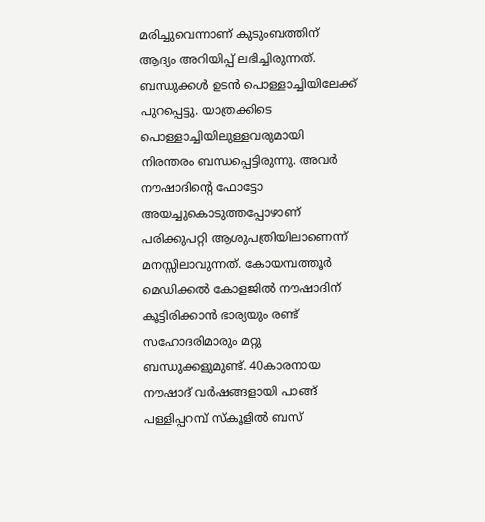മരിച്ചുവെന്നാണ് കുടുംബത്തിന് ആദ്യം അറിയിപ്പ് ലഭിച്ചിരുന്നത്. ബന്ധുക്കൾ ഉടൻ പൊള്ളാച്ചിയിലേക്ക് പുറപ്പെട്ടു. യാത്രക്കിടെ പൊള്ളാച്ചിയിലുള്ളവരുമായി നിരന്തരം ബന്ധപ്പെട്ടിരുന്നു. അവർ നൗഷാദിന്റെ ഫോട്ടോ അയച്ചുകൊടുത്തപ്പോഴാണ് പരിക്കുപറ്റി ആശുപത്രിയിലാണെന്ന് മനസ്സിലാവുന്നത്. കോയമ്പത്തൂർ മെഡിക്കൽ കോളജിൽ നൗഷാദിന് കൂട്ടിരിക്കാൻ ഭാര്യയും രണ്ട് സഹോദരിമാരും മറ്റു ബന്ധുക്കളുമുണ്ട്. 40കാരനായ നൗഷാദ് വർഷങ്ങളായി പാങ്ങ് പള്ളിപ്പറമ്പ് സ്കൂളിൽ ബസ്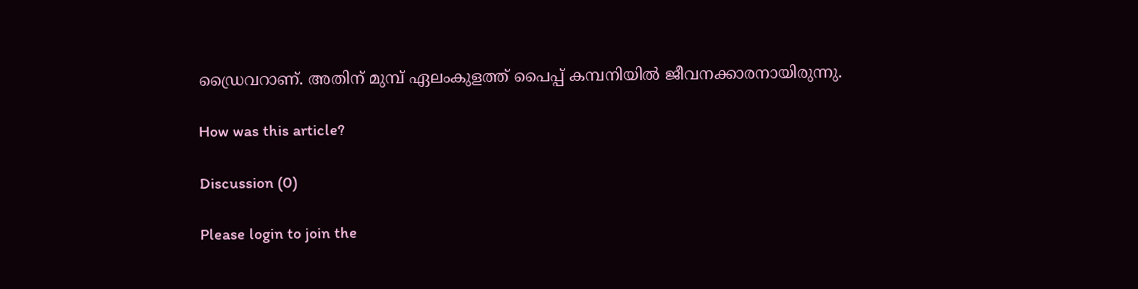ഡ്രൈവറാണ്. അതിന് മുമ്പ് ഏലംകുളത്ത് പൈപ്പ് കമ്പനിയിൽ ജീവനക്കാരനായിരുന്നു.

How was this article?

Discussion (0)

Please login to join the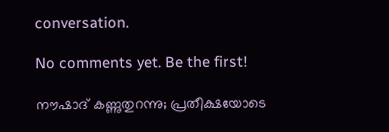conversation.

No comments yet. Be the first!

നൗഷാദ് കണ്ണുതുറന്നു; പ്രതീക്ഷയോടെ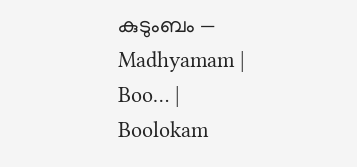കുടുംബം — Madhyamam | Boo… | Boolokam